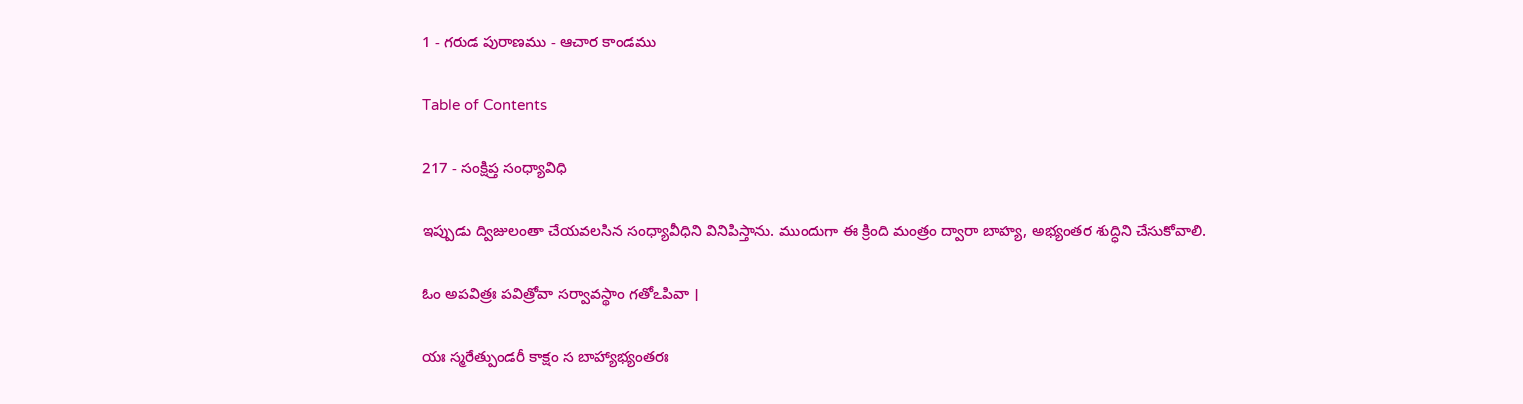1 - గరుడ పురాణము - ఆచార కాండము

Table of Contents

217 - సంక్షిప్త సంధ్యావిధి

ఇప్పుడు ద్విజులంతా చేయవలసిన సంధ్యావీధిని వినిపిస్తాను. ముందుగా ఈ క్రింది మంత్రం ద్వారా బాహ్య, అభ్యంతర శుద్ధిని చేసుకోవాలి.

ఓం అపవిత్రః పవిత్రోవా సర్వావస్థాం గతోఽపివా ।

యః స్మరేత్పుండరీ కాక్షం స బాహ్యాభ్యంతరః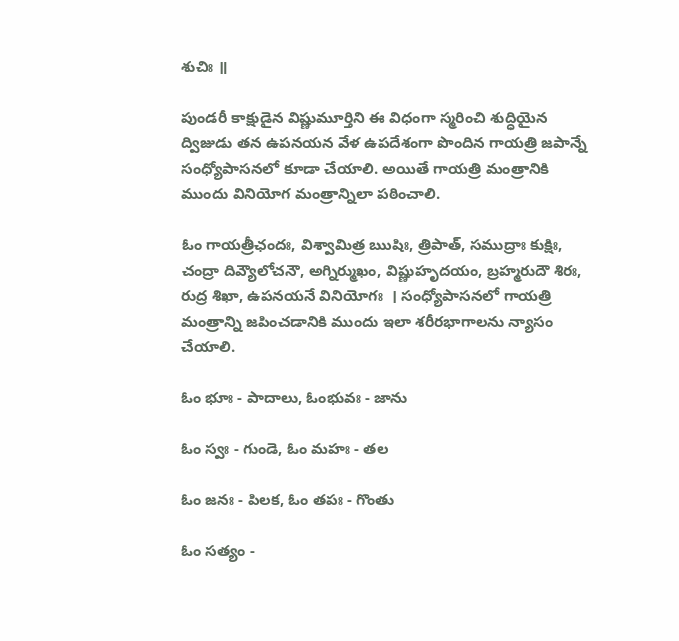శుచిః ॥

పుండరీ కాక్షుడైన విష్ణుమూర్తిని ఈ విధంగా స్మరించి శుద్ధియైన ద్విజుడు తన ఉపనయన వేళ ఉపదేశంగా పొందిన గాయత్రి జపాన్నే సంధ్యోపాసనలో కూడా చేయాలి. అయితే గాయత్రి మంత్రానికి ముందు వినియోగ మంత్రాన్నిలా పఠించాలి.

ఓం గాయత్రీఛందః, విశ్వామిత్ర ఋషిః, త్రిపాత్, సముద్రాః కుక్షిః, చంద్రా దివ్యౌలోచనౌ, అగ్నిర్ముఖం, విష్ణుహృదయం, బ్రహ్మరుదౌ శిరః, రుద్ర శిఖా, ఉపనయనే వినియోగః  । సంధ్యోపాసనలో గాయత్రి మంత్రాన్ని జపించడానికి ముందు ఇలా శరీరభాగాలను న్యాసం చేయాలి.

ఓం భూః - పాదాలు, ఓంభువః - జాను

ఓం స్వః - గుండె, ఓం మహః - తల

ఓం జనః - పిలక, ఓం తపః - గొంతు

ఓం సత్యం -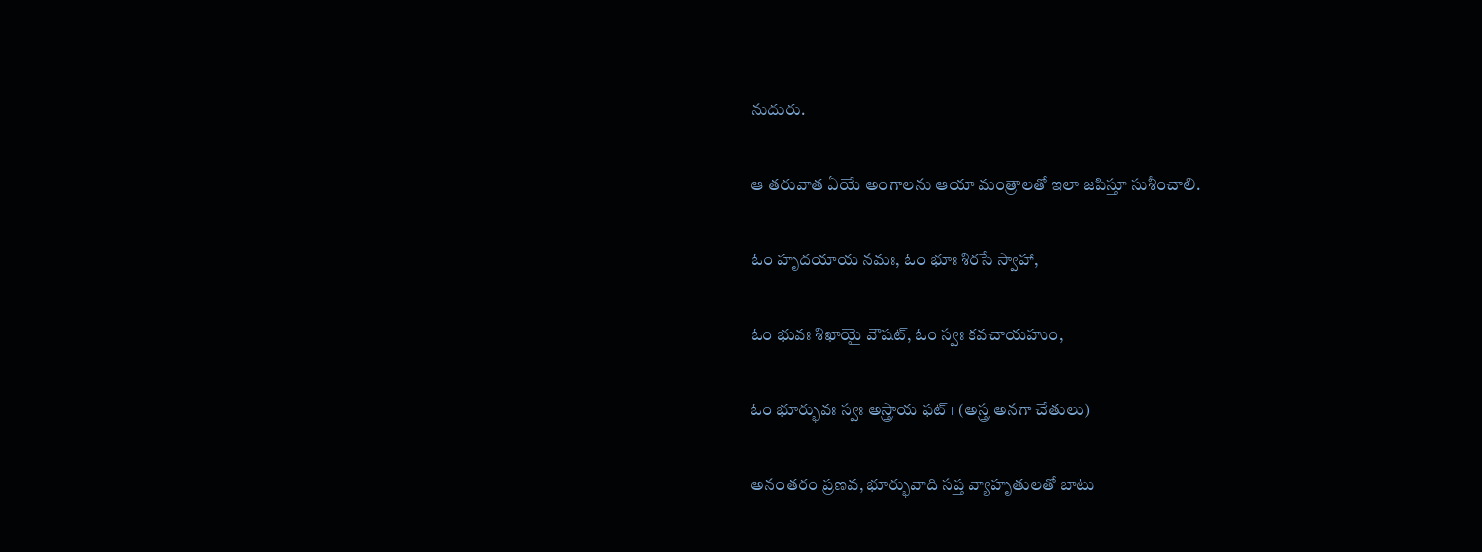నుదురు.

ఆ తరువాత ఏయే అంగాలను ఆయా మంత్రాలతో ఇలా జపిస్తూ సుశీంచాలి.

ఓం హృదయాయ నమః, ఓం భూః శిరసే స్వాహా,

ఓం భువః శిఖాయై వౌషట్, ఓం స్వః కవచాయహుం,

ఓం భూర్భువః స్వః అస్త్రాయ ఫట్ । (అస్త్ర అనగా చేతులు)

అనంతరం ప్రణవ, భూర్భువాది సప్త వ్యాహృతులతో బాటు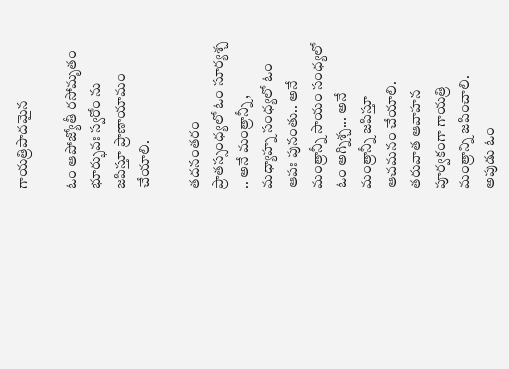గాయత్రిపాదమైన

ఓం ఆపోజ్యోతీ రసోమృతం భూర్భువః స్వరోం ను జపిస్తూ ప్రాణాయామం చేయాలి.

తదనంతరం ప్రాతస్సంధ్యలో ఓం సూర్యశ్చ .. అనే మంత్రాన్నీ, మధ్యాహ్న సంధ్యలో ఓం ఆపః పునంతు.. అనే మంత్రాన్నీ సాయం సంధ్యలో ఓం అగ్నిశ్చ... అనే మంత్రాన్నీ జపిస్తూ ఆచమనం చేయాలి. తరువాత ఆవాహన పూర్వకంగా గాయత్రి మంత్రాన్ని జపించాలి. అపుడు ఓం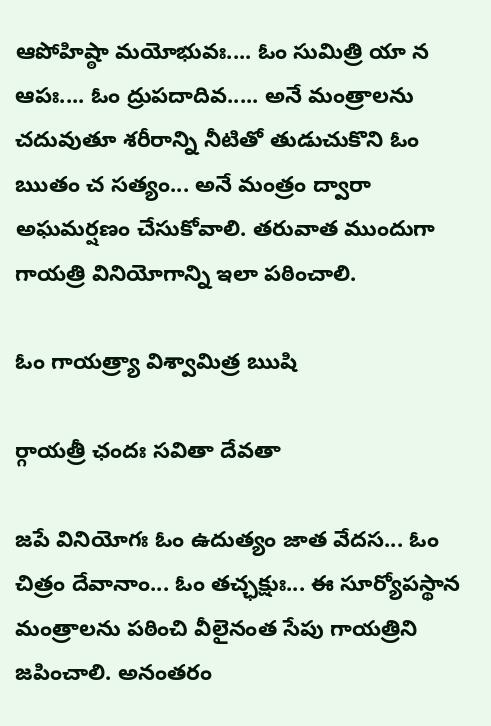ఆపోహిష్ఠా మయోభువః.... ఓం సుమిత్రి యా న ఆపః.... ఓం ద్రుపదాదివ..... అనే మంత్రాలను చదువుతూ శరీరాన్ని నీటితో తుడుచుకొని ఓం ఋతం చ సత్యం... అనే మంత్రం ద్వారా అఘమర్షణం చేసుకోవాలి. తరువాత ముందుగా గాయత్రి వినియోగాన్ని ఇలా పఠించాలి.

ఓం గాయత్ర్యా విశ్వామిత్ర ఋషి

ర్గాయత్రీ ఛందః సవితా దేవతా

జపే వినియోగః ఓం ఉదుత్యం జాత వేదస... ఓం చిత్రం దేవానాం... ఓం తచ్ఛక్షుః... ఈ సూర్యోపస్థాన మంత్రాలను పఠించి వీలైనంత సేపు గాయత్రిని జపించాలి. అనంతరం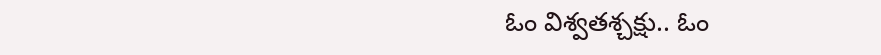ఓం విశ్వతశ్చక్షు.. ఓం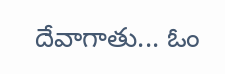దేవాగాతు... ఓం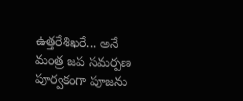ఉత్తరేశిఖరే... అనే మంత్ర జప సమర్పణ పూర్వకంగా పూజను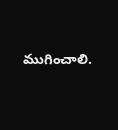ముగించాలి.